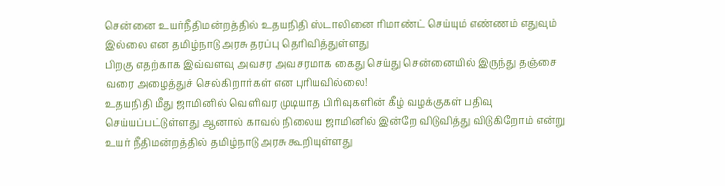சென்னை உயர்நீதிமன்றத்தில் உதயநிதி ஸ்டாலினை ரிமாண்ட் செய்யும் எண்ணம் எதுவும் இல்லை என தமிழ்நாடு அரசு தரப்பு தெரிவித்துள்ளது
பிறகு எதற்காக இவ்வளவு அவசர அவசரமாக கைது செய்து சென்னையில் இருந்து தஞ்சை வரை அழைத்துச் செல்கிறார்கள் என புரியவில்லை!
உதயநிதி மீது ஜாமினில் வெளிவர முடியாத பிரிவுகளின் கீழ் வழக்குகள் பதிவு செய்யப்பட்டுள்ளது ஆனால் காவல் நிலைய ஜாமினில் இன்றே விடுவித்து விடுகிறோம் என்று உயர் நீதிமன்றத்தில் தமிழ்நாடு அரசு கூறியுள்ளது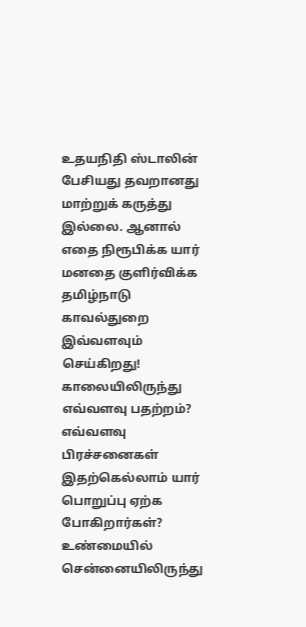உதயநிதி ஸ்டாலின் பேசியது தவறானது மாற்றுக் கருத்து இல்லை. ஆனால் எதை நிரூபிக்க யார் மனதை குளிர்விக்க தமிழ்நாடு காவல்துறை இவ்வளவும் செய்கிறது!
காலையிலிருந்து எவ்வளவு பதற்றம்? எவ்வளவு பிரச்சனைகள் இதற்கெல்லாம் யார் பொறுப்பு ஏற்க போகிறார்கள்?
உண்மையில் சென்னையிலிருந்து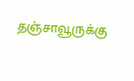தஞ்சாவூருக்கு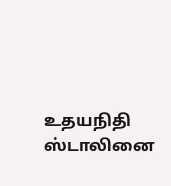உதயநிதி ஸ்டாலினை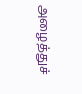அழைத்துச்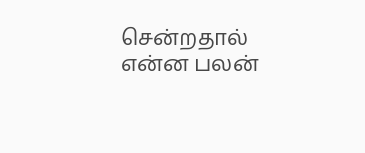சென்றதால் என்ன பலன்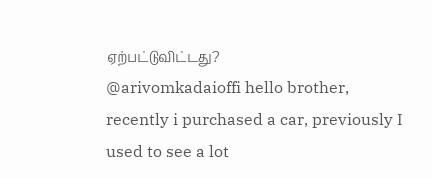ஏற்பட்டுவிட்டது?
@arivomkadaioffi hello brother, recently i purchased a car, previously I used to see a lot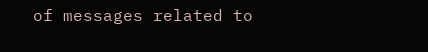of messages related to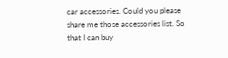car accessories. Could you please share me those accessories list. So that I can buy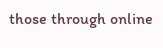those through online